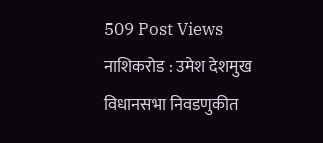509 Post Views
नाशिकरोड : उमेश देशमुख
विधानसभा निवडणुकीत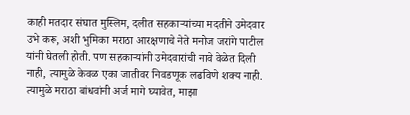काही मतदार संघात मुस्लिम, दलीत सहकाऱ्यांच्या मदतीने उमेदवार उभे करू, अशी भुमिका मराठा आरक्षणाचे नेते मनोज जरांगे पाटील यांनी घेतली होती. पण सहकाऱ्यांनी उमेदवारांची नावे वेळेत दिली नाही, त्यामुळे केवळ एका जातीवर निवडणूक लढविणे शक्य नाही. त्यामुळे मराठा बांधवांनी अर्ज मागे घ्यावेत, माझा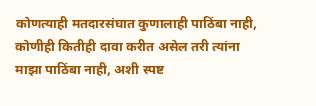कोणत्याही मतदारसंघात कुणालाही पाठिंबा नाही, कोणीही कितीही दावा करीत असेल तरी त्यांना माझा पाठिंबा नाही, अशी स्पष्ट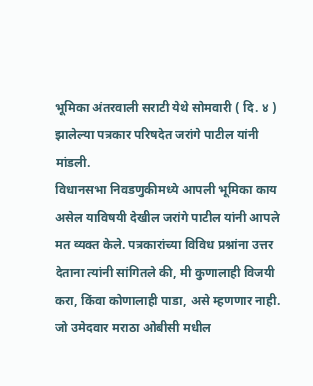भूमिका अंतरवाली सराटी येथे सोमवारी ( दि. ४ ) झालेल्या पत्रकार परिषदेत जरांगे पाटील यांनी मांडली.
विधानसभा निवडणुकीमध्ये आपली भूमिका काय असेल याविषयी देखील जरांगे पाटील यांनी आपले मत व्यक्त केले. पत्रकारांच्या विविध प्रश्नांना उत्तर देताना त्यांनी सांगितले की, मी कुणालाही विजयी करा, किंवा कोणालाही पाडा, असे म्हणणार नाही. जो उमेदवार मराठा ओबीसी मधील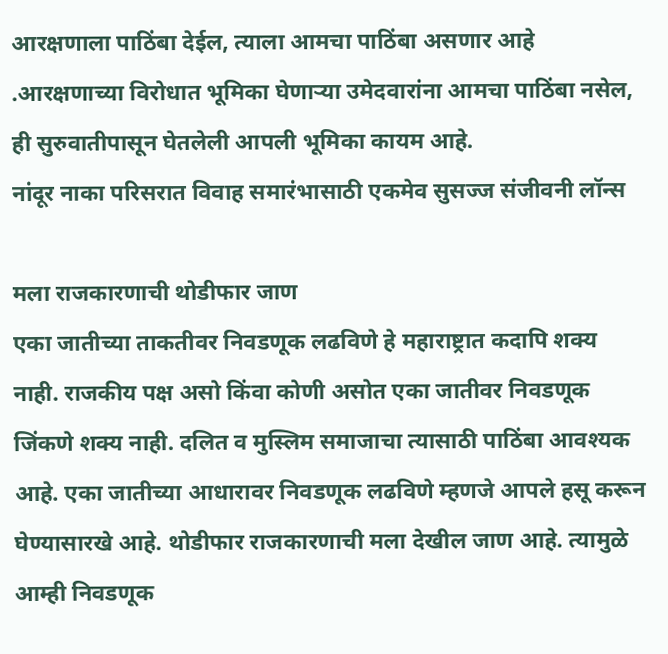आरक्षणाला पाठिंबा देईल, त्याला आमचा पाठिंबा असणार आहे .आरक्षणाच्या विरोधात भूमिका घेणाऱ्या उमेदवारांना आमचा पाठिंबा नसेल, ही सुरुवातीपासून घेतलेली आपली भूमिका कायम आहे.
नांदूर नाका परिसरात विवाह समारंभासाठी एकमेव सुसज्ज संजीवनी लॉन्स

मला राजकारणाची थोडीफार जाण
एका जातीच्या ताकतीवर निवडणूक लढविणे हे महाराष्ट्रात कदापि शक्य नाही. राजकीय पक्ष असो किंवा कोणी असोत एका जातीवर निवडणूक जिंकणे शक्य नाही. दलित व मुस्लिम समाजाचा त्यासाठी पाठिंबा आवश्यक आहे. एका जातीच्या आधारावर निवडणूक लढविणे म्हणजे आपले हसू करून घेण्यासारखे आहे. थोडीफार राजकारणाची मला देखील जाण आहे. त्यामुळे आम्ही निवडणूक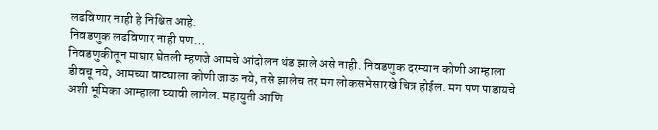लढविणार नाही हे निश्चित आहे.
निवडणुक लढविणार नाही पण…
निवडणुकीतून माघार घेतली म्हणजे आमचे आंदोलन थंड झाले असे नाही. निवडणुक दरम्यान कोणी आम्हाला डीवचू नये, आमच्या वाट्याला कोणी जाऊ नये, तसे झालेच तर मग लोकसभेसारखे चित्र होईल. मग पण पाडायचे अशी भूमिका आम्हाला घ्यावी लागेल. महायुती आणि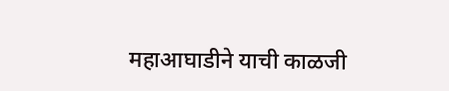महाआघाडीने याची काळजी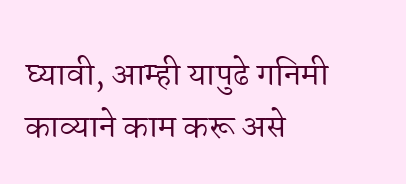घ्यावी, आम्ही यापुढे गनिमी काव्याने काम करू असे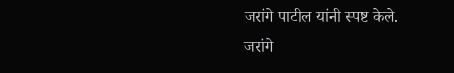जरांगे पाटील यांनी स्पष्ट केले.
जरांगे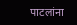पाटलांना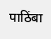पाठिंबा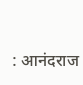: आनंदराज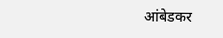आंबेडकर